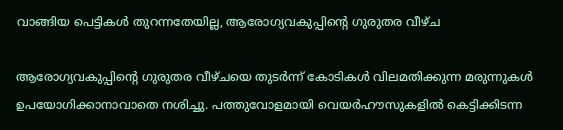വാങ്ങിയ പെട്ടികൾ തുറന്നതേയില്ല, ആരോഗ്യവകുപ്പിന്‍റെ ഗുരുതര വീഴ്ച

ആരോഗ്യവകുപ്പിന്റെ ഗുരുതര വീഴ്ചയെ തുടർന്ന് കോടികൾ വിലമതിക്കുന്ന മരുന്നുകൾ ഉപയോഗിക്കാനാവാതെ നശിച്ചു. പത്തുവോളമായി വെയർഹൗസുകളിൽ കെട്ടിക്കിടന്ന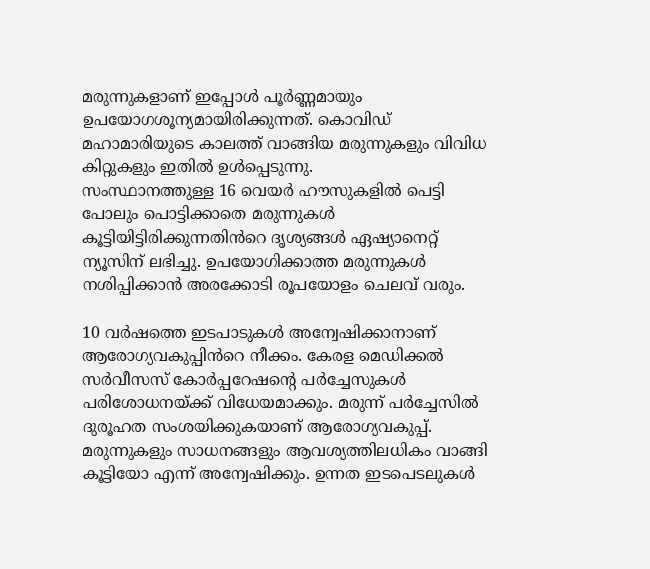മരുന്നുകളാണ് ഇപ്പോൾ പൂർണ്ണമായും ഉപയോഗശൂന്യമായിരിക്കുന്നത്. കൊവിഡ് മഹാമാരിയുടെ കാലത്ത് വാങ്ങിയ മരുന്നുകളും വിവിധ കിറ്റുകളും ഇതിൽ ഉൾപ്പെടുന്നു.
സംസ്ഥാനത്തുള്ള 16 വെയർ ഹൗസുകളിൽ പെട്ടി പോലും പൊട്ടിക്കാതെ മരുന്നുകൾ കൂട്ടിയിട്ടിരിക്കുന്നതിൻറെ ദൃശ്യങ്ങൾ ഏഷ്യാനെറ്റ് ന്യൂസിന് ലഭിച്ചു. ഉപയോഗിക്കാത്ത മരുന്നുകൾ നശിപ്പിക്കാൻ അരക്കോടി രൂപയോളം ചെലവ് വരും.

10 വർഷത്തെ ഇടപാടുകൾ അന്വേഷിക്കാനാണ് ആരോഗ്യവകുപ്പിൻറെ നീക്കം. കേരള മെഡിക്കൽ സർവീസസ് കോർപ്പറേഷൻ്റെ പർച്ചേസുകൾ പരിശോധനയ്ക്ക് വിധേയമാക്കും. മരുന്ന് പർച്ചേസിൽ ദുരൂഹത സംശയിക്കുകയാണ് ആരോഗ്യവകുപ്പ്. മരുന്നുകളും സാധനങ്ങളും ആവശ്യത്തിലധികം വാങ്ങി കൂട്ടിയോ എന്ന് അന്വേഷിക്കും. ഉന്നത ഇടപെടലുകൾ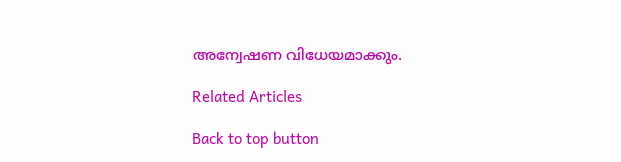അന്വേഷണ വിധേയമാക്കും.

Related Articles

Back to top button